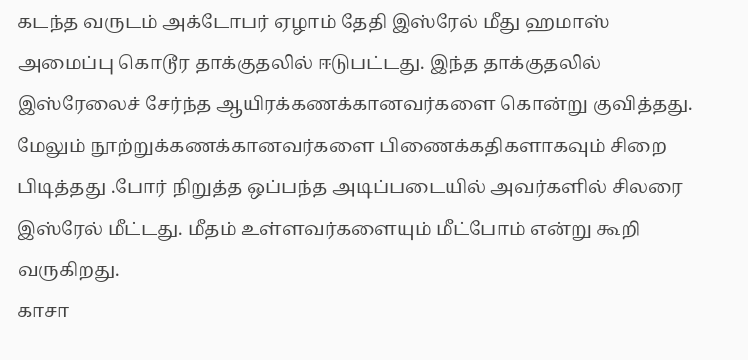கடந்த வருடம் அக்டோபர் ஏழாம் தேதி இஸ்ரேல் மீது ஹமாஸ் அமைப்பு கொடூர தாக்குதலில் ஈடுபட்டது. இந்த தாக்குதலில் இஸ்ரேலைச் சேர்ந்த ஆயிரக்கணக்கானவர்களை கொன்று குவித்தது. மேலும் நூற்றுக்கணக்கானவர்களை பிணைக்கதிகளாகவும் சிறை பிடித்தது .போர் நிறுத்த ஒப்பந்த அடிப்படையில் அவர்களில் சிலரை இஸ்ரேல் மீட்டது. மீதம் உள்ளவர்களையும் மீட்போம் என்று கூறி வருகிறது.
காசா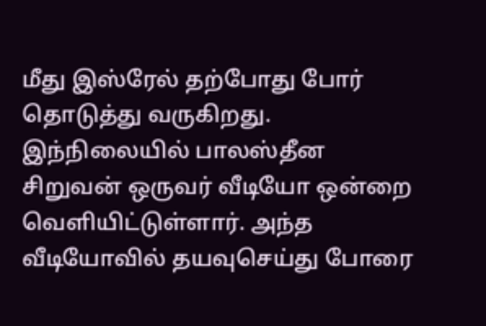மீது இஸ்ரேல் தற்போது போர் தொடுத்து வருகிறது. இந்நிலையில் பாலஸ்தீன சிறுவன் ஒருவர் வீடியோ ஒன்றை வெளியிட்டுள்ளார். அந்த வீடியோவில் தயவுசெய்து போரை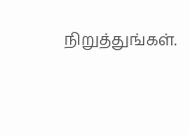நிறுத்துங்கள்.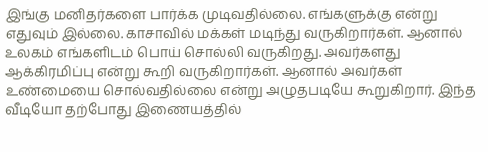இங்கு மனிதர்களை பார்க்க முடிவதில்லை. எங்களுக்கு என்று எதுவும் இல்லை. காசாவில் மக்கள் மடிந்து வருகிறார்கள். ஆனால் உலகம் எங்களிடம் பொய் சொல்லி வருகிறது. அவர்களது ஆக்கிரமிப்பு என்று கூறி வருகிறார்கள். ஆனால் அவர்கள் உண்மையை சொல்வதில்லை என்று அழுதபடியே கூறுகிறார். இந்த வீடியோ தற்போது இணையத்தில்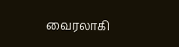வைரலாகி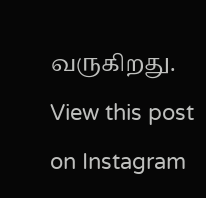வருகிறது.
View this post on Instagram